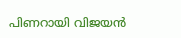പിണറായി വിജയന്‍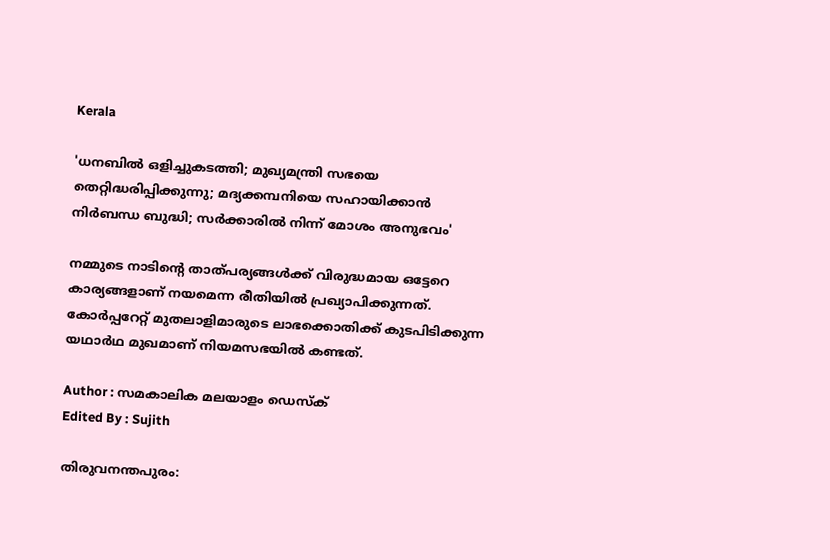Kerala

'ധനബില്‍ ഒളിച്ചുകടത്തി; മുഖ്യമന്ത്രി സഭയെ തെറ്റിദ്ധരിപ്പിക്കുന്നു; മദ്യക്കമ്പനിയെ സഹായിക്കാന്‍ നിര്‍ബന്ധ ബുദ്ധി; സര്‍ക്കാരില്‍ നിന്ന് മോശം അനുഭവം'

നമ്മുടെ നാടിന്റെ താത്പര്യങ്ങള്‍ക്ക് വിരുദ്ധമായ ഒട്ടേറെ കാര്യങ്ങളാണ് നയമെന്ന രീതിയില്‍ പ്രഖ്യാപിക്കുന്നത്. കോര്‍പ്പറേറ്റ് മുതലാളിമാരുടെ ലാഭക്കൊതിക്ക് കുടപിടിക്കുന്ന യഥാര്‍ഥ മുഖമാണ് നിയമസഭയില്‍ കണ്ടത്.

Author : സമകാലിക മലയാളം ഡെസ്ക്
Edited By : Sujith

തിരുവനന്തപുരം: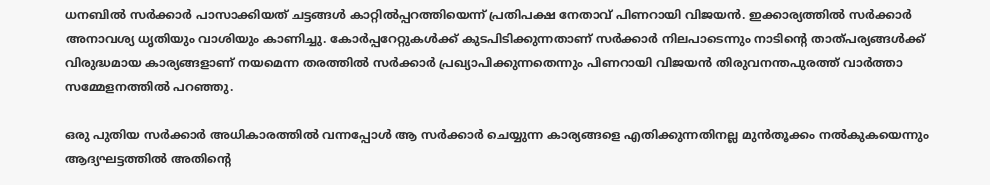ധനബില്‍ സര്‍ക്കാര്‍ പാസാക്കിയത് ചട്ടങ്ങള്‍ കാറ്റില്‍പ്പറത്തിയെന്ന് പ്രതിപക്ഷ നേതാവ് പിണറായി വിജയന്‍. ഇക്കാര്യത്തില്‍ സര്‍ക്കാര്‍ അനാവശ്യ ധൃതിയും വാശിയും കാണിച്ചു. കോര്‍പ്പറേറ്റുകള്‍ക്ക് കുടപിടിക്കുന്നതാണ് സര്‍ക്കാര്‍ നിലപാടെന്നും നാടിന്റെ താത്പര്യങ്ങള്‍ക്ക് വിരുദ്ധമായ കാര്യങ്ങളാണ് നയമെന്ന തരത്തില്‍ സര്‍ക്കാര്‍ പ്രഖ്യാപിക്കുന്നതെന്നും പിണറായി വിജയന്‍ തിരുവനന്തപുരത്ത് വാര്‍ത്താ സമ്മേളനത്തില്‍ പറഞ്ഞു.

ഒരു പുതിയ സര്‍ക്കാര്‍ അധികാരത്തില്‍ വന്നപ്പോള്‍ ആ സര്‍ക്കാര്‍ ചെയ്യുന്ന കാര്യങ്ങളെ എതിക്കുന്നതിനല്ല മുന്‍തൂക്കം നല്‍കുകയെന്നും ആദ്യഘട്ടത്തില്‍ അതിന്റെ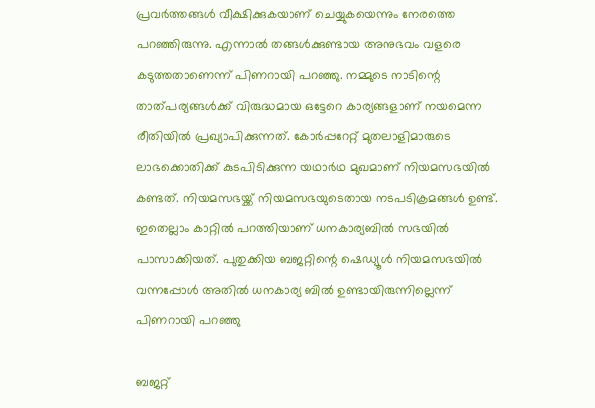പ്രവര്‍ത്തങ്ങള്‍ വീക്ഷിക്കുകയാണ് ചെയ്യുകയെന്നും നേരത്തെ പറഞ്ഞിരുന്നു. എന്നാല്‍ തങ്ങള്‍ക്കുണ്ടായ അനുഭവം വളരെ കടുത്തതാണെന്ന് പിണറായി പറഞ്ഞു. നമ്മുടെ നാടിന്റെ താത്പര്യങ്ങള്‍ക്ക് വിരുദ്ധമായ ഒട്ടേറെ കാര്യങ്ങളാണ് നയമെന്ന രീതിയില്‍ പ്രഖ്യാപിക്കുന്നത്. കോര്‍പ്പറേറ്റ് മുതലാളിമാരുടെ ലാഭക്കൊതിക്ക് കുടപിടിക്കുന്ന യഥാര്‍ഥ മുഖമാണ് നിയമസഭയില്‍ കണ്ടത്. നിയമസഭയ്ക്ക് നിയമസഭയുടെതായ നടപടിക്രമങ്ങള്‍ ഉണ്ട്. ഇതെല്ലാം കാറ്റില്‍ പറത്തിയാണ് ധനകാര്യബില്‍ സഭയില്‍ പാസാക്കിയത്. പുതുക്കിയ ബജറ്റിന്റെ ഷെഡ്യൂള്‍ നിയമസഭയില്‍ വന്നപ്പോള്‍ അതില്‍ ധനകാര്യ ബില്‍ ഉണ്ടായിരുന്നില്ലെന്ന് പിണറായി പറഞ്ഞു

ബജറ്റ്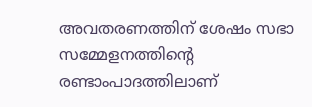അവതരണത്തിന് ശേഷം സഭാ സമ്മേളനത്തിന്റെ രണ്ടാംപാദത്തിലാണ്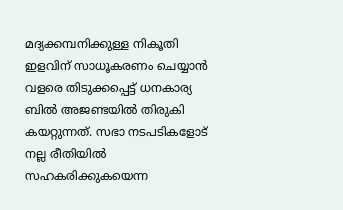മദ്യക്കമ്പനിക്കുള്ള നികൂതി ഇളവിന് സാധൂകരണം ചെയ്യാന്‍ വളരെ തിടുക്കപ്പെട്ട് ധനകാര്യ ബില്‍ അജണ്ടയില്‍ തിരുകി കയറ്റുന്നത്. സഭാ നടപടികളോട് നല്ല രീതിയില്‍ സഹകരിക്കുകയെന്ന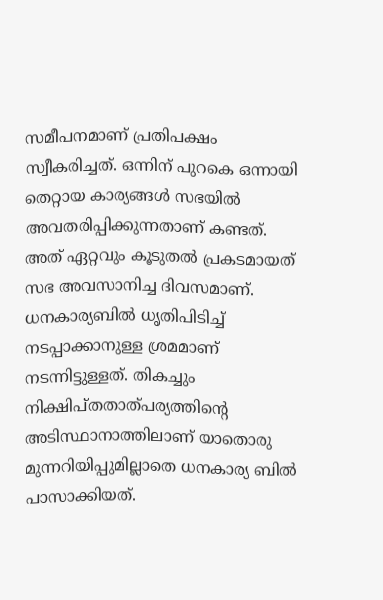സമീപനമാണ് പ്രതിപക്ഷം സ്വീകരിച്ചത്. ഒന്നിന് പുറകെ ഒന്നായി തെറ്റായ കാര്യങ്ങള്‍ സഭയില്‍ അവതരിപ്പിക്കുന്നതാണ് കണ്ടത്. അത് ഏറ്റവും കൂടുതല്‍ പ്രകടമായത് സഭ അവസാനിച്ച ദിവസമാണ്. ധനകാര്യബില്‍ ധൃതിപിടിച്ച് നടപ്പാക്കാനുള്ള ശ്രമമാണ് നടന്നിട്ടുള്ളത്. തികച്ചും നിക്ഷിപ്തതാത്പര്യത്തിന്റെ അടിസ്ഥാനാത്തിലാണ് യാതൊരു മുന്നറിയിപ്പുമില്ലാതെ ധനകാര്യ ബില്‍ പാസാക്കിയത്.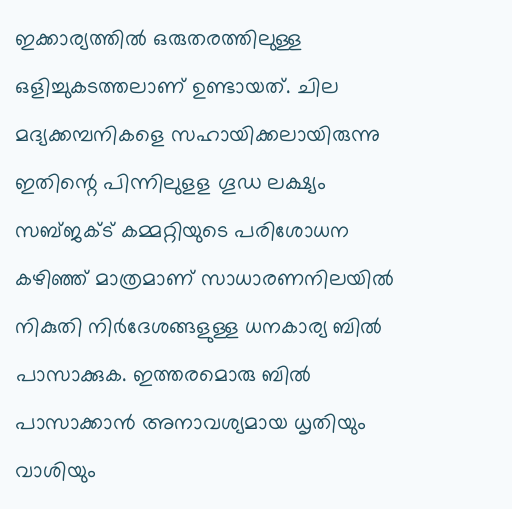ഇക്കാര്യത്തില്‍ ഒരുതരത്തിലുള്ള ഒളിച്ചുകടത്തലാണ് ഉണ്ടായത്. ചില മദ്യക്കമ്പനികളെ സഹായിക്കലായിരുന്നു ഇതിന്റെ പിന്നിലുളള ഗൂഡ ലക്ഷ്യം സബ്ജക്ട് കമ്മറ്റിയുടെ പരിശോധന കഴിഞ്ഞ് മാത്രമാണ് സാധാരണനിലയില്‍ നികുതി നിര്‍ദേശങ്ങളുള്ള ധനകാര്യ ബില്‍ പാസാക്കുക. ഇത്തരമൊരു ബില്‍ പാസാക്കാന്‍ അനാവശ്യമായ ധൃതിയും വാശിയും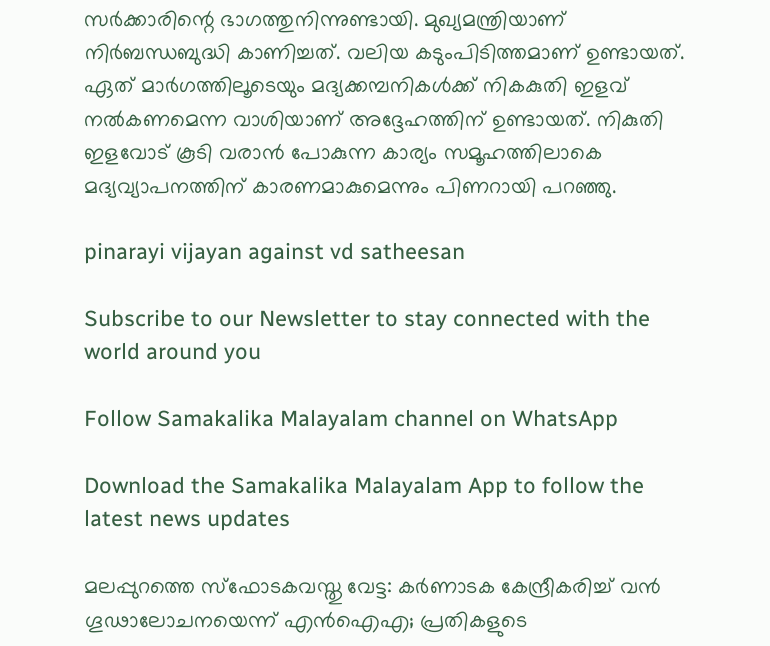സര്‍ക്കാരിന്റെ ഭാഗത്തുനിന്നുണ്ടായി. മുഖ്യമന്ത്രിയാണ് നിര്‍ബന്ധബുദ്ധി കാണിച്ചത്. വലിയ കടുംപിടിത്തമാണ് ഉണ്ടായത്. ഏത് മാര്‍ഗത്തിലൂടെയും മദ്യക്കമ്പനികള്‍ക്ക് നികകുതി ഇളവ് നല്‍കണമെന്ന വാശിയാണ് അദ്ദേഹത്തിന് ഉണ്ടായത്. നികുതി ഇളവോട് കൂടി വരാന്‍ പോകുന്ന കാര്യം സമൂഹത്തിലാകെ മദ്യവ്യാപനത്തിന് കാരണമാകുമെന്നും പിണറായി പറഞ്ഞു.

pinarayi vijayan against vd satheesan

Subscribe to our Newsletter to stay connected with the world around you

Follow Samakalika Malayalam channel on WhatsApp

Download the Samakalika Malayalam App to follow the latest news updates

മലപ്പുറത്തെ സ്ഫോടകവസ്തു വേട്ട: കർണാടക കേന്ദ്രീകരിച്ച് വൻ ഗൂഢാലോചനയെന്ന് എൻഐഎ; പ്രതികളുടെ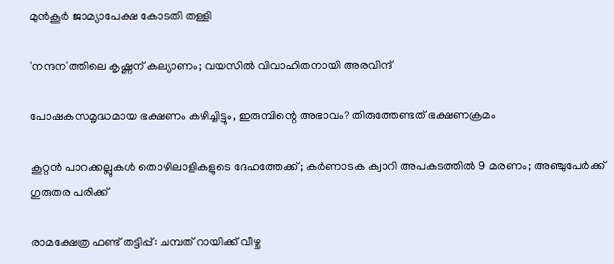മുൻകൂർ ജാമ്യാപേക്ഷ കോടതി തള്ളി

'നന്ദന'ത്തിലെ കൃഷ്ണന് കല്യാണം; വയസില്‍ വിവാഹിതനായി അരവിന്ദ്

പോഷകസമൃദ്ധമായ ഭക്ഷണം കഴിച്ചിട്ടും, ഇരുമ്പിന്റെ അഭാവം? തിരുത്തേണ്ടത് ഭക്ഷണക്രമം

കൂറ്റന്‍ പാറക്കല്ലുകള്‍ തൊഴിലാളികളുടെ ദേഹത്തേക്ക്; കര്‍ണാടക ക്വാറി അപകടത്തില്‍ 9 മരണം; അഞ്ചുപേര്‍ക്ക് ഗുരുതര പരിക്ക്

രാമക്ഷേത്ര ഫണ്ട് തട്ടിപ്പ്: ചമ്പത് റായിക്ക് വീഴ്ച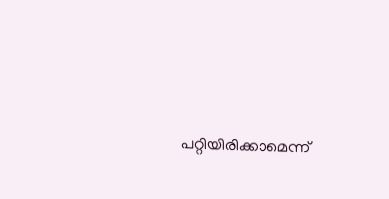പറ്റിയിരിക്കാമെന്ന്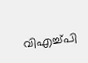വിഎച്ച്പി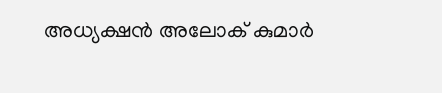അധ്യക്ഷൻ അലോക് കുമാർ